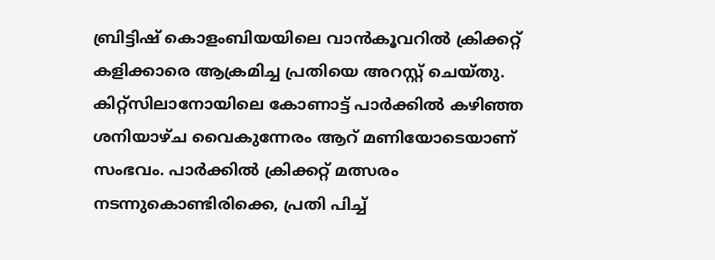ബ്രിട്ടിഷ് കൊളംബിയയിലെ വാൻകൂവറിൽ ക്രിക്കറ്റ് കളിക്കാരെ ആക്രമിച്ച പ്രതിയെ അറസ്റ്റ് ചെയ്തു. കിറ്റ്സിലാനോയിലെ കോണാട്ട് പാർക്കിൽ കഴിഞ്ഞ ശനിയാഴ്ച വൈകുന്നേരം ആറ് മണിയോടെയാണ് സംഭവം. പാർക്കിൽ ക്രിക്കറ്റ് മത്സരം നടന്നുകൊണ്ടിരിക്കെ, പ്രതി പിച്ച്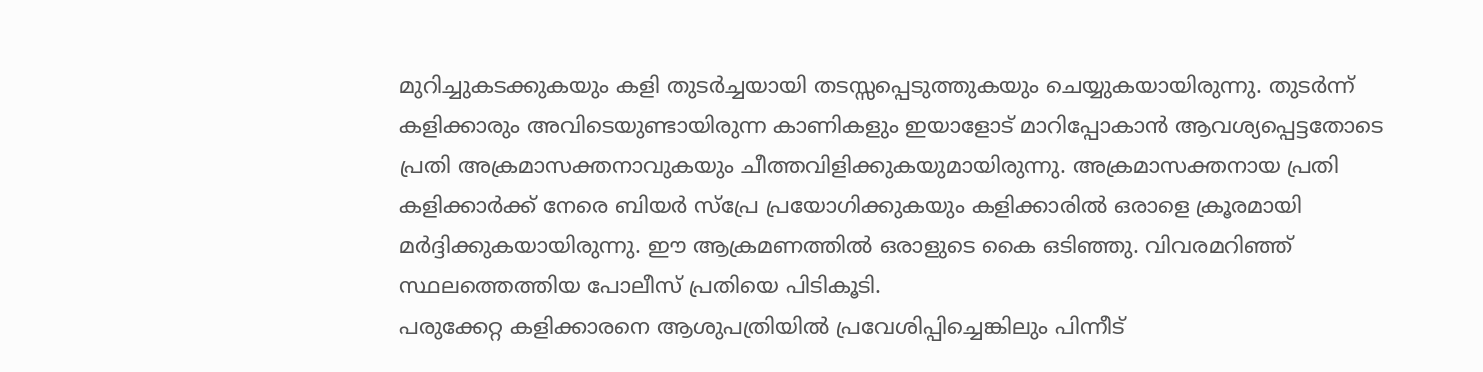മുറിച്ചുകടക്കുകയും കളി തുടർച്ചയായി തടസ്സപ്പെടുത്തുകയും ചെയ്യുകയായിരുന്നു. തുടർന്ന് കളിക്കാരും അവിടെയുണ്ടായിരുന്ന കാണികളും ഇയാളോട് മാറിപ്പോകാൻ ആവശ്യപ്പെട്ടതോടെ പ്രതി അക്രമാസക്തനാവുകയും ചീത്തവിളിക്കുകയുമായിരുന്നു. അക്രമാസക്തനായ പ്രതി കളിക്കാർക്ക് നേരെ ബിയർ സ്പ്രേ പ്രയോഗിക്കുകയും കളിക്കാരിൽ ഒരാളെ ക്രൂരമായി മർദ്ദിക്കുകയായിരുന്നു. ഈ ആക്രമണത്തിൽ ഒരാളുടെ കൈ ഒടിഞ്ഞു. വിവരമറിഞ്ഞ് സ്ഥലത്തെത്തിയ പോലീസ് പ്രതിയെ പിടികൂടി.
പരുക്കേറ്റ കളിക്കാരനെ ആശുപത്രിയിൽ പ്രവേശിപ്പിച്ചെങ്കിലും പിന്നീട്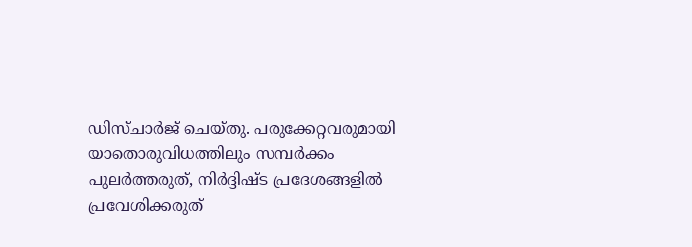ഡിസ്ചാർജ് ചെയ്തു. പരുക്കേറ്റവരുമായി യാതൊരുവിധത്തിലും സമ്പർക്കം പുലർത്തരുത്, നിർദ്ദിഷ്ട പ്രദേശങ്ങളിൽ പ്രവേശിക്കരുത്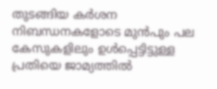തുടങ്ങിയ കർശന നിബന്ധനകളോടെ മുൻപും പല കേസുകളിലും ഉൾപ്പെട്ടിട്ടുള്ള പ്രതിയെ ജാമ്യത്തിൽ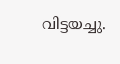വിട്ടയച്ചു.